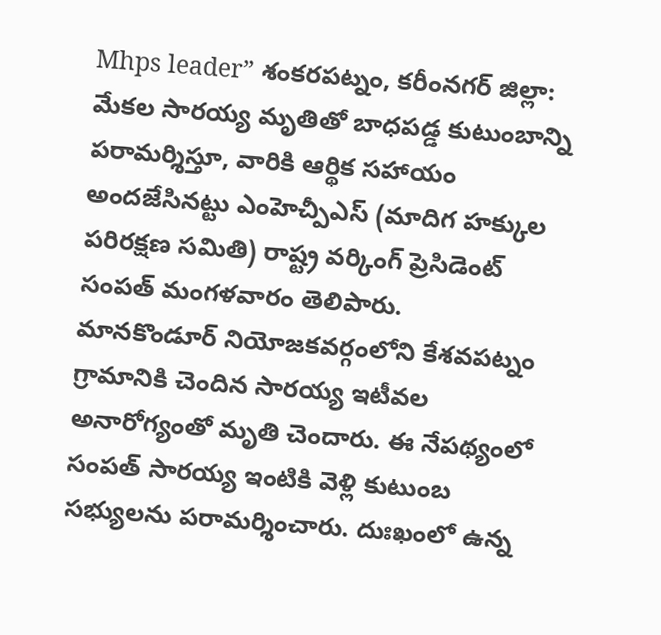Mhps leader” శంకరపట్నం, కరీంనగర్ జిల్లా:
మేకల సారయ్య మృతితో బాధపడ్డ కుటుంబాన్ని పరామర్శిస్తూ, వారికి ఆర్థిక సహాయం అందజేసినట్టు ఎంహెచ్పీఎస్ (మాదిగ హక్కుల పరిరక్షణ సమితి) రాష్ట్ర వర్కింగ్ ప్రెసిడెంట్ సంపత్ మంగళవారం తెలిపారు.
మానకొండూర్ నియోజకవర్గంలోని కేశవపట్నం గ్రామానికి చెందిన సారయ్య ఇటీవల అనారోగ్యంతో మృతి చెందారు. ఈ నేపథ్యంలో సంపత్ సారయ్య ఇంటికి వెళ్లి కుటుంబ సభ్యులను పరామర్శించారు. దుఃఖంలో ఉన్న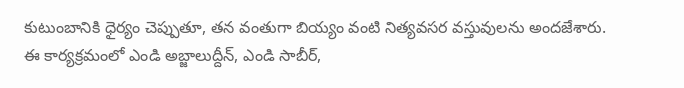కుటుంబానికి ధైర్యం చెప్పుతూ, తన వంతుగా బియ్యం వంటి నిత్యవసర వస్తువులను అందజేశారు.
ఈ కార్యక్రమంలో ఎండి అబ్జాలుద్దీన్, ఎండి సాబీర్,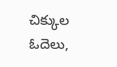చిక్కుల ఓదెలు,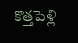కొత్తపెళ్లి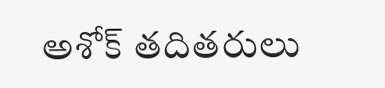అశోక్ తదితరులు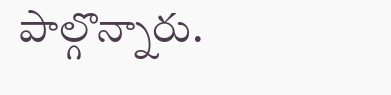పాల్గొన్నారు.